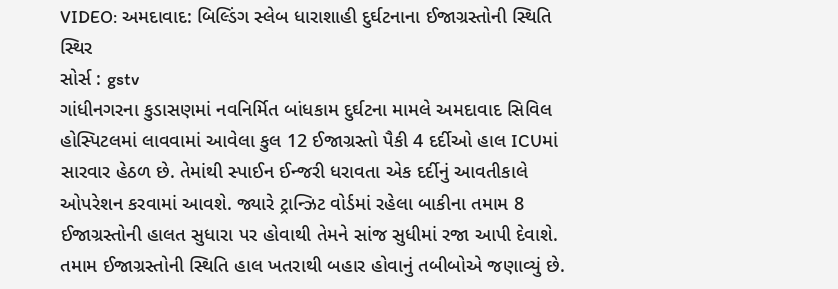VIDEO: અમદાવાદ: બિલ્ડિંગ સ્લેબ ધારાશાહી દુર્ઘટનાના ઈજાગ્રસ્તોની સ્થિતિ સ્થિર
સોર્સ : gstv
ગાંધીનગરના કુડાસણમાં નવનિર્મિત બાંધકામ દુર્ઘટના મામલે અમદાવાદ સિવિલ હોસ્પિટલમાં લાવવામાં આવેલા કુલ 12 ઈજાગ્રસ્તો પૈકી 4 દર્દીઓ હાલ ICUમાં સારવાર હેઠળ છે. તેમાંથી સ્પાઈન ઈન્જરી ધરાવતા એક દર્દીનું આવતીકાલે ઓપરેશન કરવામાં આવશે. જ્યારે ટ્રાન્ઝિટ વોર્ડમાં રહેલા બાકીના તમામ 8 ઈજાગ્રસ્તોની હાલત સુધારા પર હોવાથી તેમને સાંજ સુધીમાં રજા આપી દેવાશે. તમામ ઈજાગ્રસ્તોની સ્થિતિ હાલ ખતરાથી બહાર હોવાનું તબીબોએ જણાવ્યું છે.